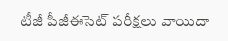టీజీ పీజీఈసెట్ పరీక్షలు వాయిదా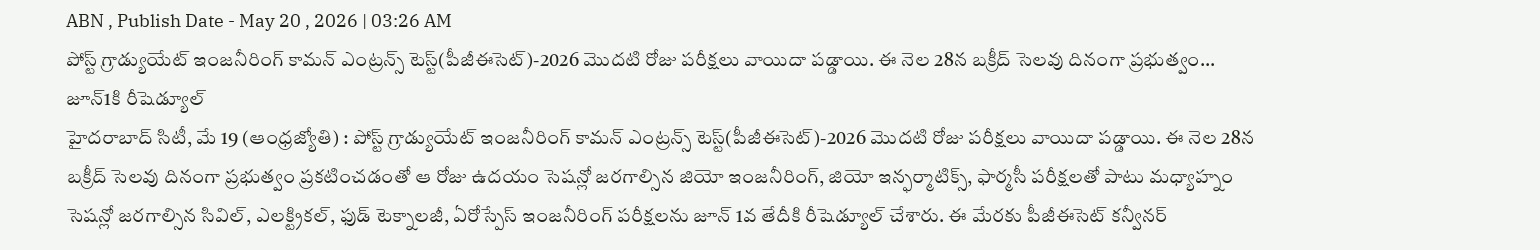ABN , Publish Date - May 20 , 2026 | 03:26 AM
పోస్ట్ గ్రాడ్యుయేట్ ఇంజనీరింగ్ కామన్ ఎంట్రన్స్ టెస్ట్(పీజీఈసెట్)-2026 మొదటి రోజు పరీక్షలు వాయిదా పడ్డాయి. ఈ నెల 28న బక్రీద్ సెలవు దినంగా ప్రభుత్వం...
జూన్1కి రీషెడ్యూల్
హైదరాబాద్ సిటీ, మే 19 (ఆంధ్రజ్యోతి) : పోస్ట్ గ్రాడ్యుయేట్ ఇంజనీరింగ్ కామన్ ఎంట్రన్స్ టెస్ట్(పీజీఈసెట్)-2026 మొదటి రోజు పరీక్షలు వాయిదా పడ్డాయి. ఈ నెల 28న బక్రీద్ సెలవు దినంగా ప్రభుత్వం ప్రకటించడంతో ఆ రోజు ఉదయం సెషన్లో జరగాల్సిన జియో ఇంజనీరింగ్, జియో ఇన్ఫర్మాటిక్స్, ఫార్మసీ పరీక్షలతో పాటు మధ్యాహ్నం సెషన్లో జరగాల్సిన సివిల్, ఎలక్ట్రికల్, ఫుడ్ టెక్నాలజీ, ఏరోస్పేస్ ఇంజనీరింగ్ పరీక్షలను జూన్ 1వ తేదీకి రీషెడ్యూల్ చేశారు. ఈ మేరకు పీజీఈసెట్ కన్వీనర్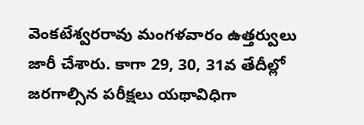వెంకటేశ్వరరావు మంగళవారం ఉత్తర్వులు జారీ చేశారు. కాగా 29, 30, 31వ తేదీల్లో జరగాల్సిన పరీక్షలు యథావిధిగా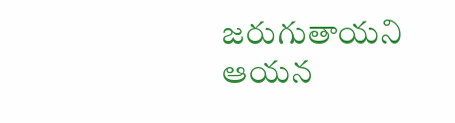జరుగుతాయని ఆయన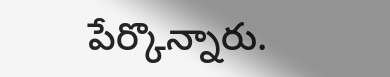పేర్కొన్నారు.